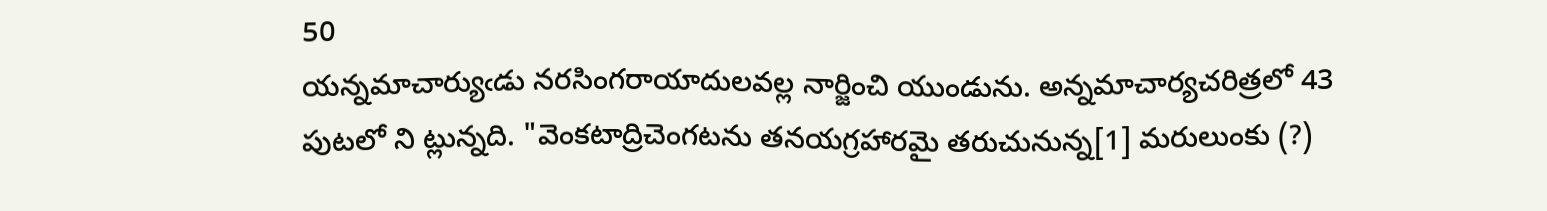50
యన్నమాచార్యుఁడు నరసింగరాయాదులవల్ల నార్జించి యుండును. అన్నమాచార్యచరిత్రలో 43 పుటలో ని ట్లున్నది. "వెంకటాద్రిచెంగటను తనయగ్రహారమై తరుచునున్న[1] మరులుంకు (?)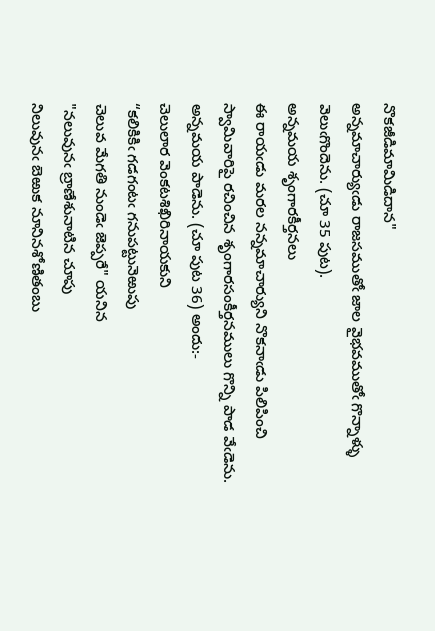నొకజీడిమామిడిదాన"
అన్నమాచార్యుఁడు రాజసముతోఁ జాల వైభవముతోఁ గొన్నాళ్ళు వెలుఁగొందెను. (చూ 35 పుట).
అన్నమయ శృంగారకీర్తనలు
ఈ రాయఁడు మరల నన్నమాచార్యుని నొకనాఁడు పిలిపించి స్వామివారిపై రచించిన శృంగారసంకీర్తనములు గొన్ని పాడ వేఁడెను. అన్నమయ పాడెను. (చూ పుట 36) అందు:-
చెలులార వెంకటశిఖిరినాయకుని
“కలికికిఁ గడగంటఁ గనుపట్టునెఱుపు
చెలువ మేగతి నుండెఁ జెప్పరే" యనిన
"నలువునఁ బ్రాణేశునాటిన చూపు
నిలువునఁ బెఱుక నూనినశోణితంబు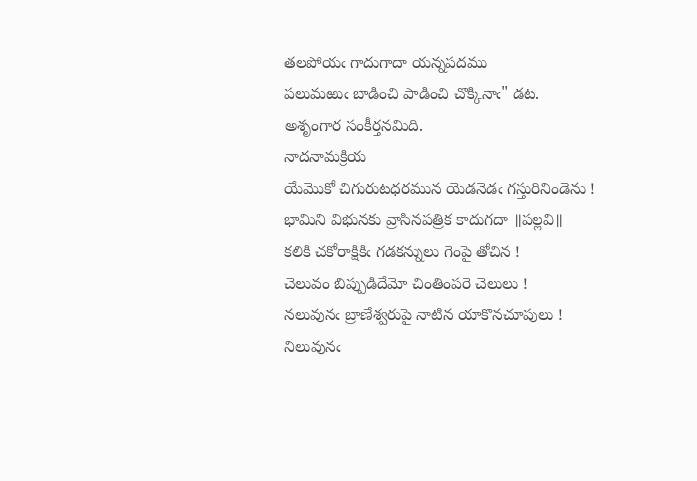తలపోయఁ గాదుగాదా యన్నపదము
పలుమఱుఁ బాడించి పాడించి చొక్కినాఁ" డట.
అశృంగార సంకీర్తనమిది.
నాదనామక్రియ
యేమొకో చిగురుటధరమున యెడనెడఁ గస్తురినిండెను !
భామిని విభునకు వ్రాసినపత్రిక కాదుగదా ॥పల్లవి॥
కలికి చకోరాక్షికిఁ గడకన్నులు గెంపై తోచిన !
చెలువం బిప్పుడిదేమో చింతింపరె చెలులు !
నలువునఁ బ్రాణేశ్వరుపై నాటిన యాకొనచూపులు !
నిలువునఁ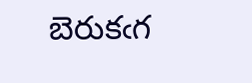బెరుకఁగ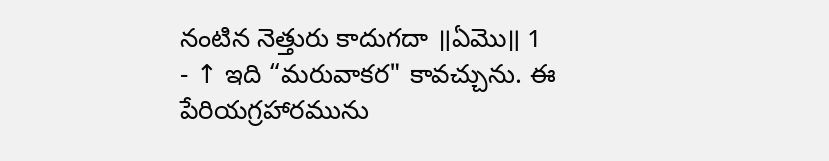నంటిన నెత్తురు కాదుగదా ॥ఏమొ॥ 1
- ↑ ఇది “మరువాకర" కావచ్చును. ఈ పేరియగ్రహారమును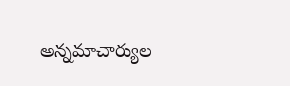అన్నమాచార్యుల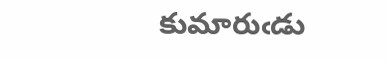కుమారుఁడు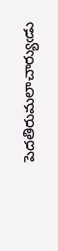పెదతిరుమలాచార్యుఁడు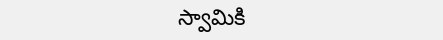స్వామికి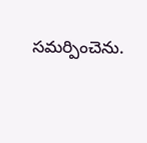సమర్పించెను.